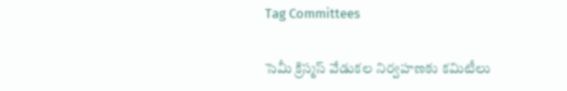Tag Committees

సెమీ క్రిస్మస్‌ ‌వేడుకల నిర్వహణకు కమిటీలు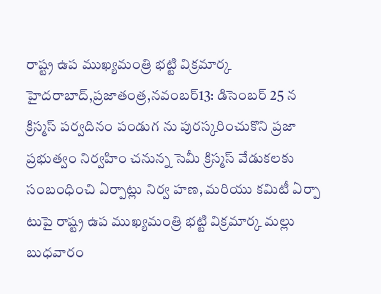రాష్ట్ర ఉప ముఖ్యమంత్రి భట్టి విక్రమార్క హైదరాబాద్‌,ప్రజాతంత్ర,నవంబర్‌13: డిసెంబర్‌ 25 న క్రిస్మస్‌ ‌పర్వదినం పండుగ ను పురస్కరించుకొని ప్రజా ప్రభుత్వం నిర్వహిం చనున్న సెమీ క్రిస్మస్‌ ‌వేడుకలకు సంబంధించి ఏర్పాట్లు నిర్వ హణ, మరియు కమిటీ ఏర్పా టుపై రాష్ట్ర ఉప ముఖ్యమంత్రి భట్టి విక్రమార్క మల్లు బుధవారం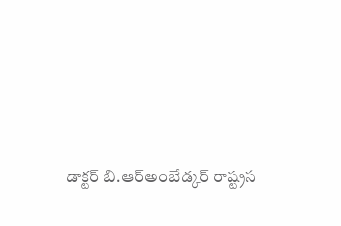డాక్టర్‌ ‌బి.ఆర్‌అం‌బేడ్కర్‌ ‌రాష్ట్రస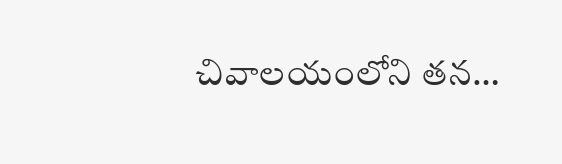చివాలయంలోని తన…